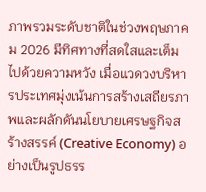ภาพรวมระดับชาติในช่วงพฤษภาคม 2026 มีทิศทางที่สดใสและเต็มไปด้วยความหวัง เมื่อแวดวงบริหารประเทศมุ่งเน้นการสร้างเสถียรภาพและผลักดันนโยบายเศรษฐกิจสร้างสรรค์ (Creative Economy) อย่างเป็นรูปธรร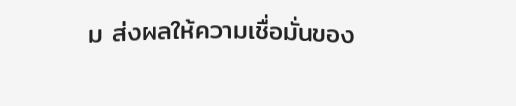ม ส่งผลให้ความเชื่อมั่นของ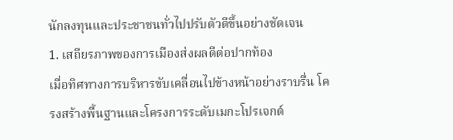นักลงทุนและประชาชนทั่วไปปรับตัวดีขึ้นอย่างชัดเจน
1. เสถียรภาพของการเมืองส่งผลดีต่อปากท้อง
เมื่อทิศทางการบริหารขับเคลื่อนไปข้างหน้าอย่างราบรื่น โครงสร้างพื้นฐานและโครงการระดับเมกะโปรเจกต์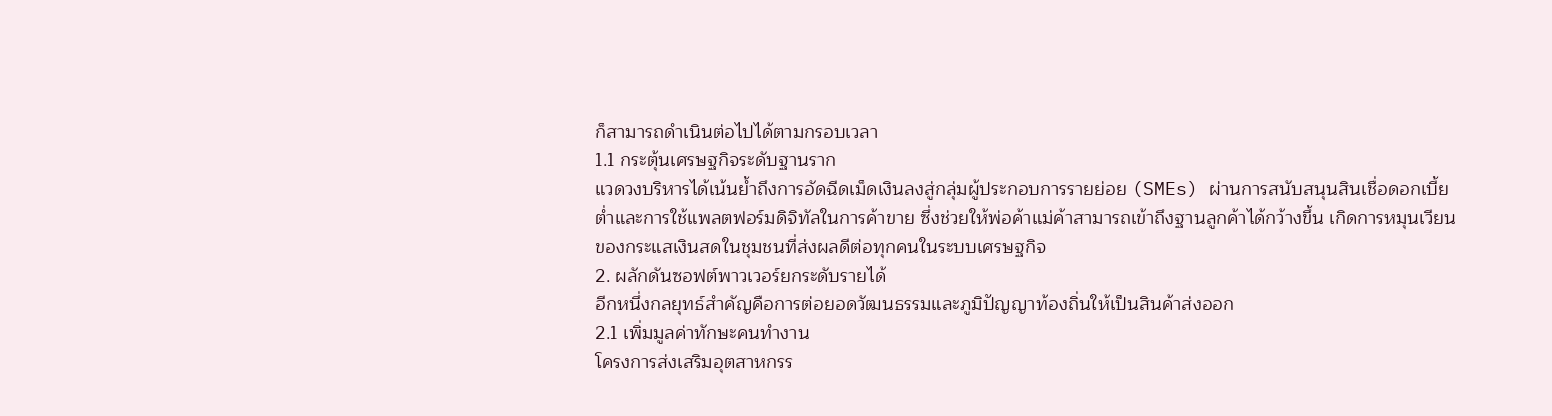ก็สามารถดำเนินต่อไปได้ตามกรอบเวลา
1.1 กระตุ้นเศรษฐกิจระดับฐานราก
แวดวงบริหารได้เน้นย้ำถึงการอัดฉีดเม็ดเงินลงสู่กลุ่มผู้ประกอบการรายย่อย (SMEs) ผ่านการสนับสนุนสินเชื่อดอกเบี้ยต่ำและการใช้แพลตฟอร์มดิจิทัลในการค้าขาย ซึ่งช่วยให้พ่อค้าแม่ค้าสามารถเข้าถึงฐานลูกค้าได้กว้างขึ้น เกิดการหมุนเวียนของกระแสเงินสดในชุมชนที่ส่งผลดีต่อทุกคนในระบบเศรษฐกิจ
2. ผลักดันซอฟต์พาวเวอร์ยกระดับรายได้
อีกหนึ่งกลยุทธ์สำคัญคือการต่อยอดวัฒนธรรมและภูมิปัญญาท้องถิ่นให้เป็นสินค้าส่งออก
2.1 เพิ่มมูลค่าทักษะคนทำงาน
โครงการส่งเสริมอุตสาหกรร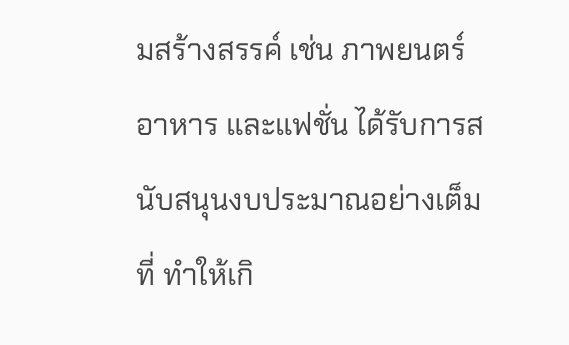มสร้างสรรค์ เช่น ภาพยนตร์ อาหาร และแฟชั่น ได้รับการสนับสนุนงบประมาณอย่างเต็มที่ ทำให้เกิ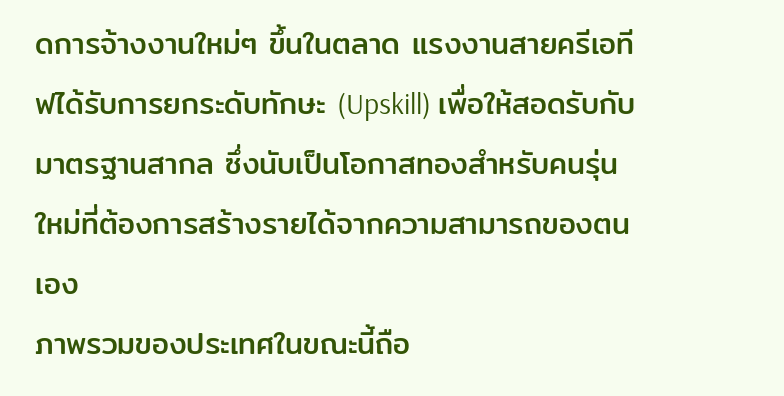ดการจ้างงานใหม่ๆ ขึ้นในตลาด แรงงานสายครีเอทีฟได้รับการยกระดับทักษะ (Upskill) เพื่อให้สอดรับกับมาตรฐานสากล ซึ่งนับเป็นโอกาสทองสำหรับคนรุ่นใหม่ที่ต้องการสร้างรายได้จากความสามารถของตนเอง
ภาพรวมของประเทศในขณะนี้ถือ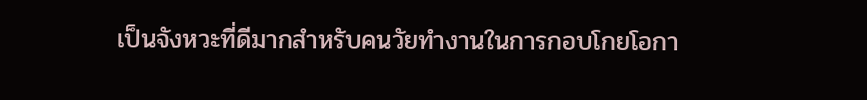เป็นจังหวะที่ดีมากสำหรับคนวัยทำงานในการกอบโกยโอกา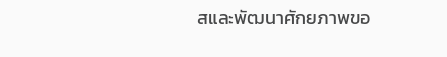สและพัฒนาศักยภาพขอ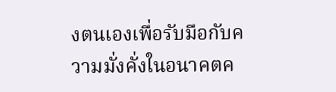งตนเองเพื่อรับมือกับความมั่งคั่งในอนาคตค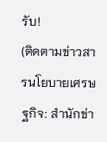รับ!
(ติดตามข่าวสารนโยบายเศรษฐกิจ: สำนักข่า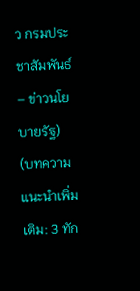ว กรมประชาสัมพันธ์ – ข่าวนโยบายรัฐ)
(บทความแนะนำเพิ่มเติม: 3 ทัก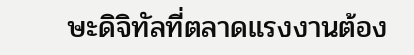ษะดิจิทัลที่ตลาดแรงงานต้อง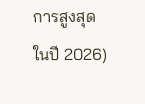การสูงสุดในปี 2026)